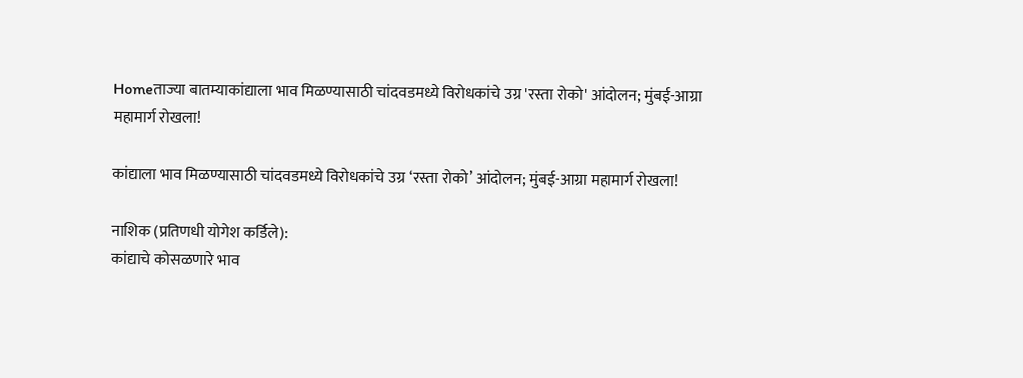Homeताज्या बातम्याकांद्याला भाव मिळण्यासाठी चांदवडमध्ये विरोधकांचे उग्र 'रस्ता रोको' आंदोलन; मुंबई-आग्रा महामार्ग रोखला!

कांद्याला भाव मिळण्यासाठी चांदवडमध्ये विरोधकांचे उग्र ‘रस्ता रोको’ आंदोलन; मुंबई-आग्रा महामार्ग रोखला!

नाशिक (प्रतिणधी योगेश कर्डिले):
कांद्याचे कोसळणारे भाव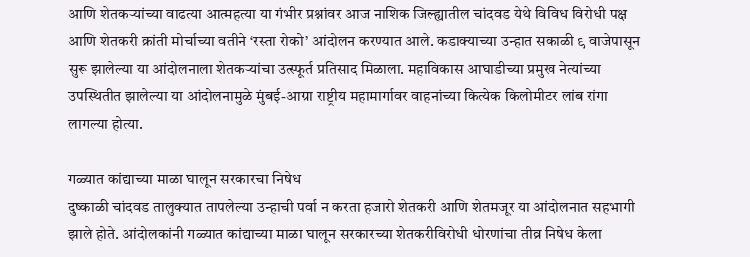आणि शेतकऱ्यांच्या वाढत्या आत्महत्या या गंभीर प्रश्नांवर आज नाशिक जिल्ह्यातील चांदवड येथे विविध विरोधी पक्ष आणि शेतकरी क्रांती मोर्चाच्या वतीने ‘रस्ता रोको’ आंदोलन करण्यात आले. कडाक्याच्या उन्हात सकाळी ९ वाजेपासून सुरू झालेल्या या आंदोलनाला शेतकऱ्यांचा उत्स्फूर्त प्रतिसाद मिळाला. महाविकास आघाडीच्या प्रमुख नेत्यांच्या उपस्थितीत झालेल्या या आंदोलनामुळे मुंबई-आग्रा राष्ट्रीय महामार्गावर वाहनांच्या कित्येक किलोमीटर लांब रांगा लागल्या होत्या.

गळ्यात कांद्याच्या माळा घालून सरकारचा निषेध
दुष्काळी चांदवड तालुक्यात तापलेल्या उन्हाची पर्वा न करता हजारो शेतकरी आणि शेतमजूर या आंदोलनात सहभागी झाले होते. आंदोलकांनी गळ्यात कांद्याच्या माळा घालून सरकारच्या शेतकरीविरोधी धोरणांचा तीव्र निषेध केला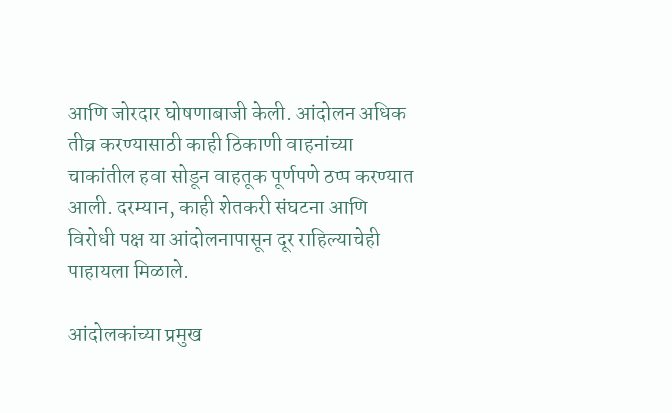आणि जोरदार घोषणाबाजी केली. आंदोलन अधिक तीव्र करण्यासाठी काही ठिकाणी वाहनांच्या चाकांतील हवा सोडून वाहतूक पूर्णपणे ठप्प करण्यात आली. दरम्यान, काही शेतकरी संघटना आणि विरोधी पक्ष या आंदोलनापासून दूर राहिल्याचेही पाहायला मिळाले.

आंदोलकांच्या प्रमुख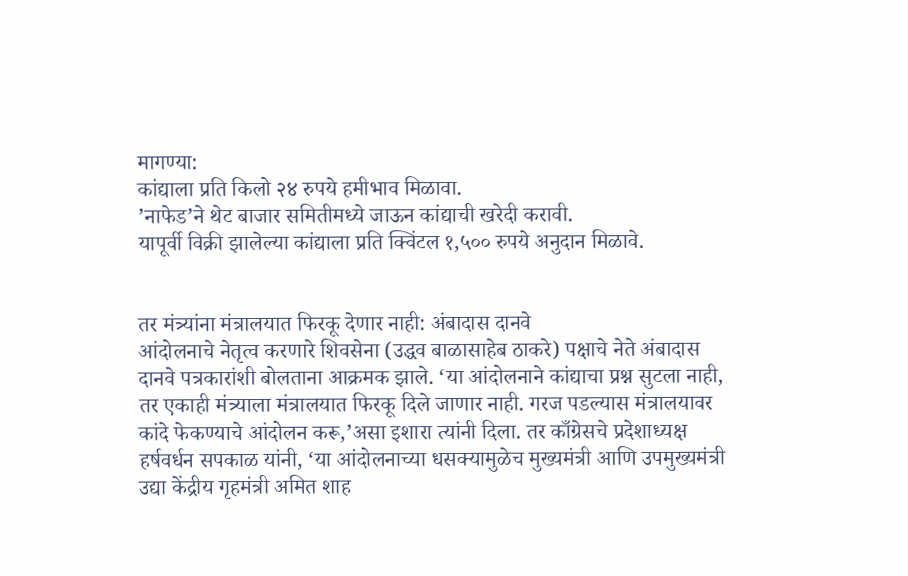मागण्या:
कांद्याला प्रति किलो २४ रुपये हमीभाव मिळावा.
’नाफेड’ने थेट बाजार समितीमध्ये जाऊन कांद्याची खरेदी करावी.
यापूर्वी विक्री झालेल्या कांद्याला प्रति क्विंटल १,५०० रुपये अनुदान मिळावे.


तर मंत्र्यांना मंत्रालयात फिरकू देणार नाही: अंबादास दानवे
आंदोलनाचे नेतृत्व करणारे शिवसेना (उद्धव बाळासाहेब ठाकरे) पक्षाचे नेते अंबादास दानवे पत्रकारांशी बोलताना आक्रमक झाले. ‘या आंदोलनाने कांद्याचा प्रश्न सुटला नाही, तर एकाही मंत्र्याला मंत्रालयात फिरकू दिले जाणार नाही. गरज पडल्यास मंत्रालयावर कांदे फेकण्याचे आंदोलन करू,’असा इशारा त्यांनी दिला. तर काँग्रेसचे प्रदेशाध्यक्ष हर्षवर्धन सपकाळ यांनी, ‘या आंदोलनाच्या धसक्यामुळेच मुख्यमंत्री आणि उपमुख्यमंत्री उद्या केंद्रीय गृहमंत्री अमित शाह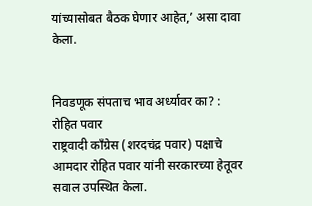यांच्यासोबत बैठक घेणार आहेत,’ असा दावा केला.


निवडणूक संपताच भाव अर्ध्यावर का? : रोहित पवार
राष्ट्रवादी काँग्रेस (शरदचंद्र पवार) पक्षाचे आमदार रोहित पवार यांनी सरकारच्या हेतूवर सवाल उपस्थित केला.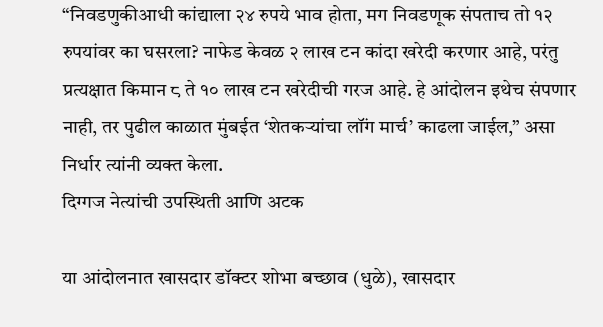“निवडणुकीआधी कांद्याला २४ रुपये भाव होता, मग निवडणूक संपताच तो १२ रुपयांवर का घसरला? नाफेड केवळ २ लाख टन कांदा खरेदी करणार आहे, परंतु प्रत्यक्षात किमान ८ ते १० लाख टन खरेदीची गरज आहे. हे आंदोलन इथेच संपणार नाही, तर पुढील काळात मुंबईत ‘शेतकऱ्यांचा लॉंग मार्च’ काढला जाईल,” असा निर्धार त्यांनी व्यक्त केला.
दिग्गज नेत्यांची उपस्थिती आणि अटक

या आंदोलनात खासदार डॉक्टर शोभा बच्छाव (धुळे), खासदार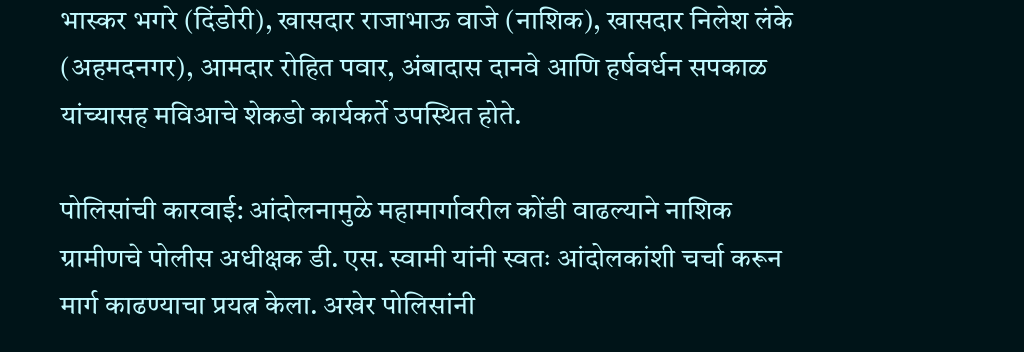भास्कर भगरे (दिंडोरी), खासदार राजाभाऊ वाजे (नाशिक), खासदार निलेश लंके (अहमदनगर), आमदार रोहित पवार, अंबादास दानवे आणि हर्षवर्धन सपकाळ यांच्यासह मविआचे शेकडो कार्यकर्ते उपस्थित होते.

पोलिसांची कारवाई: आंदोलनामुळे महामार्गावरील कोंडी वाढल्याने नाशिक ग्रामीणचे पोलीस अधीक्षक डी. एस. स्वामी यांनी स्वतः आंदोलकांशी चर्चा करून मार्ग काढण्याचा प्रयत्न केला. अखेर पोलिसांनी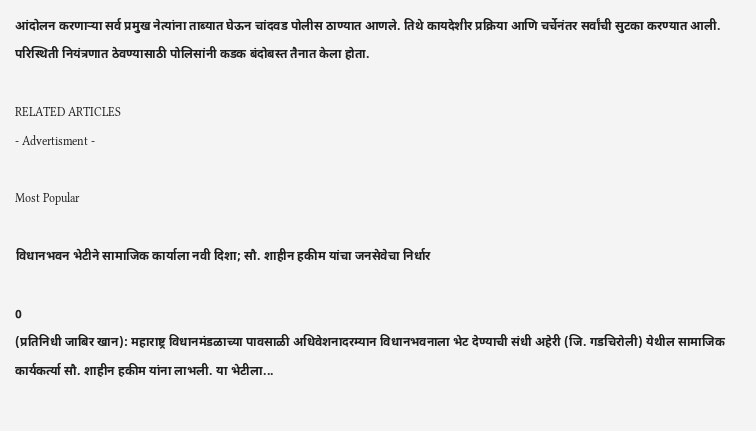आंदोलन करणाऱ्या सर्व प्रमुख नेत्यांना ताब्यात घेऊन चांदवड पोलीस ठाण्यात आणले. तिथे कायदेशीर प्रक्रिया आणि चर्चेनंतर सर्वांची सुटका करण्यात आली. परिस्थिती नियंत्रणात ठेवण्यासाठी पोलिसांनी कडक बंदोबस्त तैनात केला होता.

RELATED ARTICLES
- Advertisment -

Most Popular

विधानभवन भेटीने सामाजिक कार्याला नवी दिशा; सौ. शाहीन हकीम यांचा जनसेवेचा निर्धार

0
(प्रतिनिधी जाबिर खान): महाराष्ट्र विधानमंडळाच्या पावसाळी अधिवेशनादरम्यान विधानभवनाला भेट देण्याची संधी अहेरी (जि. गडचिरोली) येथील सामाजिक कार्यकर्त्या सौ. शाहीन हकीम यांना लाभली. या भेटीला...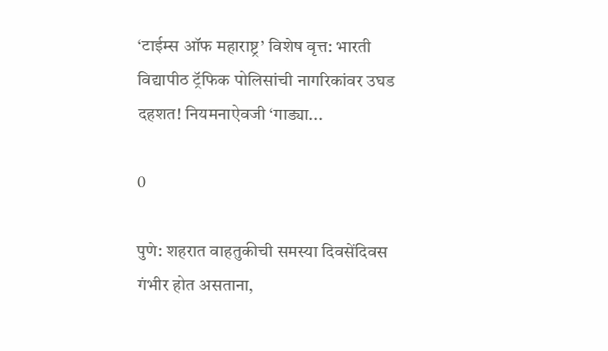‘टाईम्स ऑफ महाराष्ट्र’ विशेष वृत्त: भारती विद्यापीठ ट्रॅफिक पोलिसांची नागरिकांवर उघड दहशत! नियमनाऐवजी ‘गाड्या...

0

पुणे: शहरात वाहतुकीची समस्या दिवसेंदिवस गंभीर होत असताना,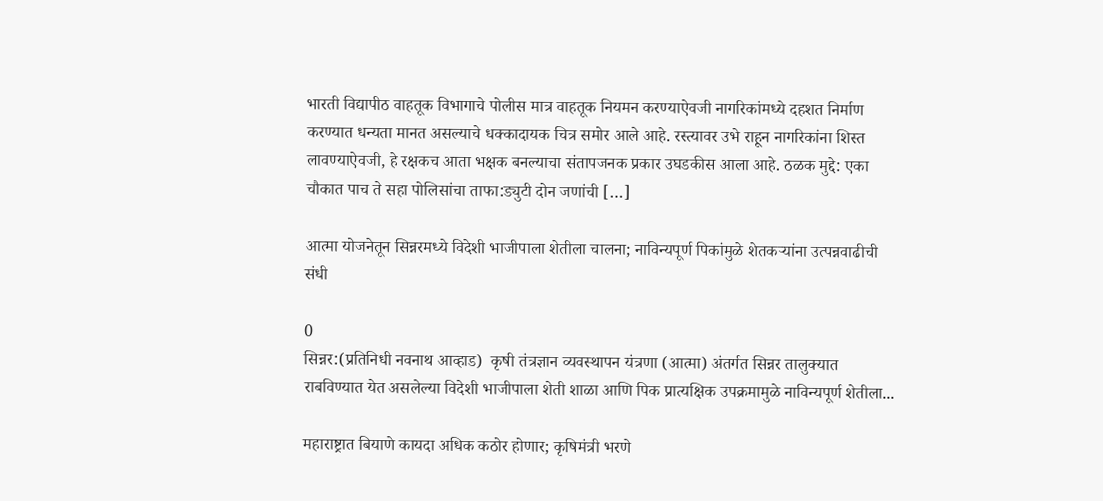भारती विद्यापीठ वाहतूक विभागाचे पोलीस मात्र वाहतूक नियमन करण्याऐवजी नागरिकांमध्ये दहशत निर्माण करण्यात धन्यता मानत असल्याचे धक्कादायक चित्र समोर आले आहे. रस्त्यावर उभे राहून नागरिकांना शिस्त लावण्याऐवजी, हे रक्षकच आता भक्षक बनल्याचा संतापजनक प्रकार उघडकीस आला आहे. ठळक मुद्दे: एका चौकात पाच ते सहा पोलिसांचा ताफा:ड्युटी दोन जणांची […]

आत्मा योजनेतून सिन्नरमध्ये विदेशी भाजीपाला शेतीला चालना; नाविन्यपूर्ण पिकांमुळे शेतकऱ्यांना उत्पन्नवाढीची संधी

0
सिन्नर:(प्रतिनिधी नवनाथ आव्हाड)  कृषी तंत्रज्ञान व्यवस्थापन यंत्रणा (आत्मा) अंतर्गत सिन्नर तालुक्यात राबविण्यात येत असलेल्या विदेशी भाजीपाला शेती शाळा आणि पिक प्रात्यक्षिक उपक्रमामुळे नाविन्यपूर्ण शेतीला...

महाराष्ट्रात बियाणे कायदा अधिक कठोर होणार; कृषिमंत्री भरणे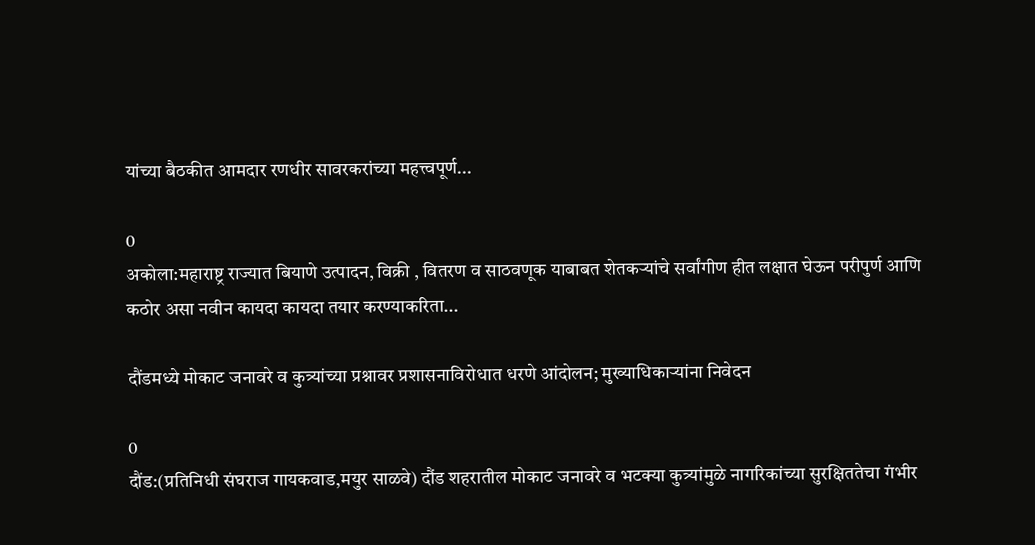यांच्या बैठकीत आमदार रणधीर सावरकरांच्या महत्त्वपूर्ण...

0
अकोला:महाराष्ट्र राज्यात बियाणे उत्पादन, विक्री , वितरण व साठवणूक याबाबत शेतकऱ्यांचे सर्वांगीण हीत लक्षात घेऊन परीपुर्ण आणि कठोर असा नवीन कायदा कायदा तयार करण्याकरिता...

दौंडमध्ये मोकाट जनावरे व कुत्र्यांच्या प्रश्नावर प्रशासनाविरोधात धरणे आंदोलन; मुख्याधिकाऱ्यांना निवेदन

0
दौंड:(प्रतिनिधी संघराज गायकवाड,मयुर साळवे) दौंड शहरातील मोकाट जनावरे व भटक्या कुत्र्यांमुळे नागरिकांच्या सुरक्षिततेचा गंभीर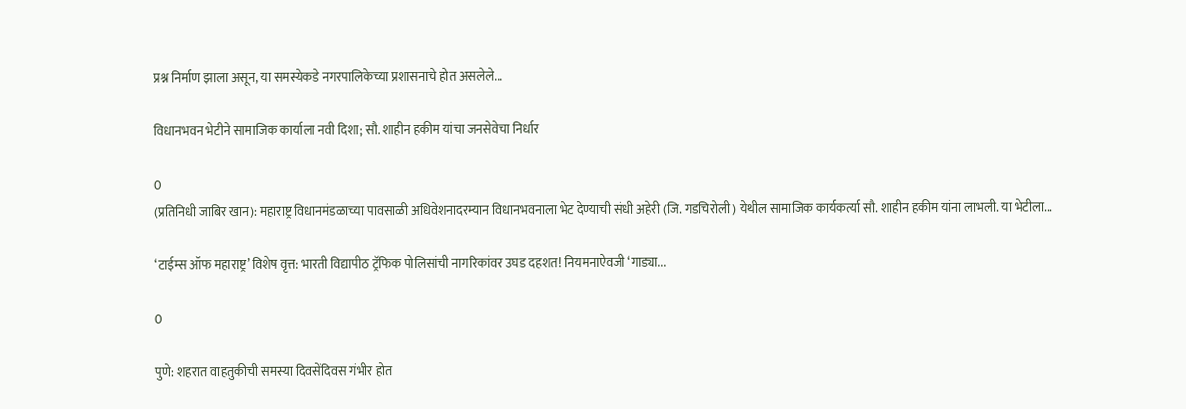प्रश्न निर्माण झाला असून, या समस्येकडे नगरपालिकेच्या प्रशासनाचे होत असलेले...

विधानभवन भेटीने सामाजिक कार्याला नवी दिशा; सौ. शाहीन हकीम यांचा जनसेवेचा निर्धार

0
(प्रतिनिधी जाबिर खान): महाराष्ट्र विधानमंडळाच्या पावसाळी अधिवेशनादरम्यान विधानभवनाला भेट देण्याची संधी अहेरी (जि. गडचिरोली) येथील सामाजिक कार्यकर्त्या सौ. शाहीन हकीम यांना लाभली. या भेटीला...

‘टाईम्स ऑफ महाराष्ट्र’ विशेष वृत्त: भारती विद्यापीठ ट्रॅफिक पोलिसांची नागरिकांवर उघड दहशत! नियमनाऐवजी ‘गाड्या...

0

पुणे: शहरात वाहतुकीची समस्या दिवसेंदिवस गंभीर होत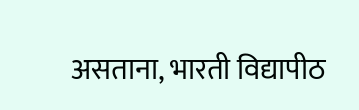असताना, भारती विद्यापीठ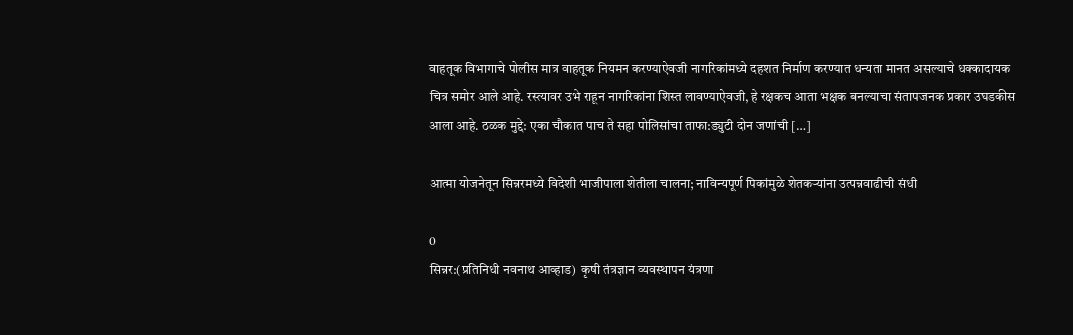वाहतूक विभागाचे पोलीस मात्र वाहतूक नियमन करण्याऐवजी नागरिकांमध्ये दहशत निर्माण करण्यात धन्यता मानत असल्याचे धक्कादायक चित्र समोर आले आहे. रस्त्यावर उभे राहून नागरिकांना शिस्त लावण्याऐवजी, हे रक्षकच आता भक्षक बनल्याचा संतापजनक प्रकार उघडकीस आला आहे. ठळक मुद्दे: एका चौकात पाच ते सहा पोलिसांचा ताफा:ड्युटी दोन जणांची […]

आत्मा योजनेतून सिन्नरमध्ये विदेशी भाजीपाला शेतीला चालना; नाविन्यपूर्ण पिकांमुळे शेतकऱ्यांना उत्पन्नवाढीची संधी

0
सिन्नर:(प्रतिनिधी नवनाथ आव्हाड)  कृषी तंत्रज्ञान व्यवस्थापन यंत्रणा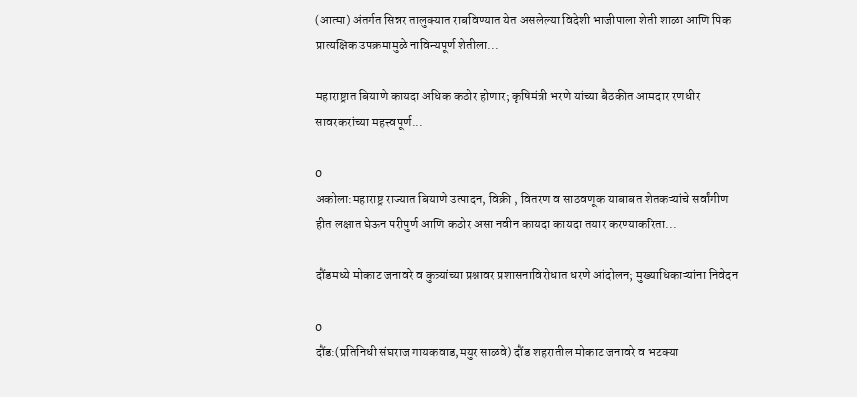(आत्मा) अंतर्गत सिन्नर तालुक्यात राबविण्यात येत असलेल्या विदेशी भाजीपाला शेती शाळा आणि पिक प्रात्यक्षिक उपक्रमामुळे नाविन्यपूर्ण शेतीला...

महाराष्ट्रात बियाणे कायदा अधिक कठोर होणार; कृषिमंत्री भरणे यांच्या बैठकीत आमदार रणधीर सावरकरांच्या महत्त्वपूर्ण...

0
अकोला:महाराष्ट्र राज्यात बियाणे उत्पादन, विक्री , वितरण व साठवणूक याबाबत शेतकऱ्यांचे सर्वांगीण हीत लक्षात घेऊन परीपुर्ण आणि कठोर असा नवीन कायदा कायदा तयार करण्याकरिता...

दौंडमध्ये मोकाट जनावरे व कुत्र्यांच्या प्रश्नावर प्रशासनाविरोधात धरणे आंदोलन; मुख्याधिकाऱ्यांना निवेदन

0
दौंड:(प्रतिनिधी संघराज गायकवाड,मयुर साळवे) दौंड शहरातील मोकाट जनावरे व भटक्या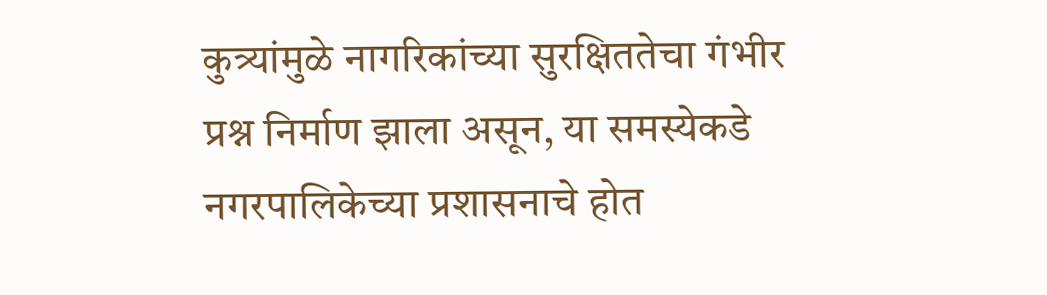कुत्र्यांमुळे नागरिकांच्या सुरक्षिततेचा गंभीर प्रश्न निर्माण झाला असून, या समस्येकडे नगरपालिकेच्या प्रशासनाचे होत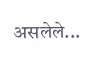असलेले...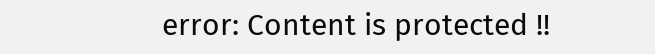error: Content is protected !!